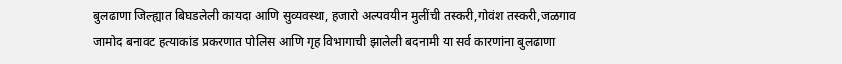बुलढाणा जिल्ह्यात बिघडलेली कायदा आणि सुव्यवस्था, हजारो अल्पवयीन मुलींची तस्करी,गोवंश तस्करी,जळगाव जामोद बनावट हत्याकांड प्रकरणात पोलिस आणि गृह विभागाची झालेली बदनामी या सर्व कारणांना बुलढाणा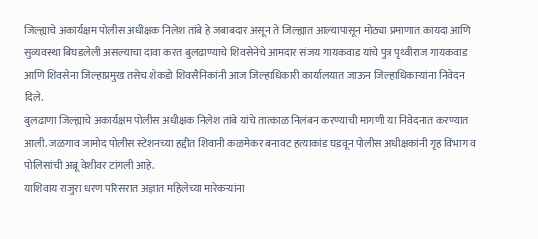जिल्ह्याचे अकार्यक्षम पोलीस अधीक्षक निलेश तांबे हे जबाबदार असून ते जिल्ह्यात आल्यापासून मोठ्या प्रमाणात कायदा आणि सुव्यवस्था बिघडलेली असल्याचा दावा करत बुलढाण्याचे शिवसेनेचे आमदार संजय गायकवाड यांचे पुत्र पृथ्वीराज गायकवाड आणि शिवसेना जिल्हाप्रमुख तसेच शेकडो शिवसैनिकांनी आज जिल्हाधिकारी कार्यालयात जाऊन जिल्हाधिकाऱ्यांना निवेदन दिले.
बुलढाणा जिल्ह्याचे अकार्यक्षम पोलीस अधीक्षक निलेश तांबे यांचे तात्काळ निलंबन करण्याची मागणी या निवेदनात करण्यात आली. जळगाव जामोद पोलीस स्टेशनच्या हद्दीत शिवानी कळमेकर बनावट हत्याकांड घडवून पोलीस अधीक्षकांनी गृह विभाग व पोलिसांची अब्रू वेशीवर टांगली आहे.
याशिवाय राजुरा धरण परिसरात अज्ञात महिलेच्या मारेकऱ्यांना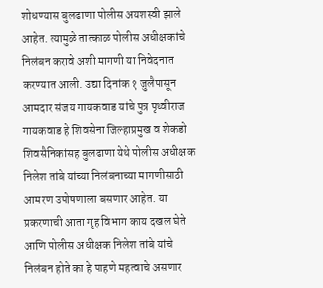शोधण्यास बुलढाणा पोलीस अयशस्वी झाले आहेत. त्यामुळे तात्काळ पोलीस अधीक्षकांचे निलंबन करावे अशी मागणी या निवेदनात करण्यात आली. उद्या दिनांक १ जुलैपासून आमदार संजय गायकवाड यांचे पुत्र पृथ्वीराज गायकवाड हे शिवसेना जिल्हाप्रमुख व शेकडो शिवसैनिकांसह बुलढाणा येथे पोलीस अधीक्षक निलेश तांबे यांच्या निलंबनाच्या मागणीसाठी आमरण उपोषणाला बसणार आहेत. या प्रकरणाची आता गृह विभाग काय दखल घेते आणि पोलीस अधीक्षक निलेश तांबे यांचे निलंबन होते का हे पाहणे महत्वाचे असणार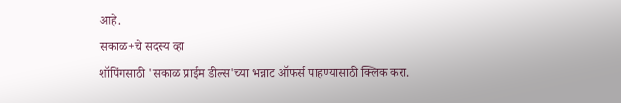आहे.
सकाळ+चे सदस्य व्हा
शॉपिंगसाठी 'सकाळ प्राईम डील्स'च्या भन्नाट ऑफर्स पाहण्यासाठी क्लिक करा.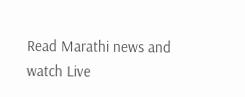Read Marathi news and watch Live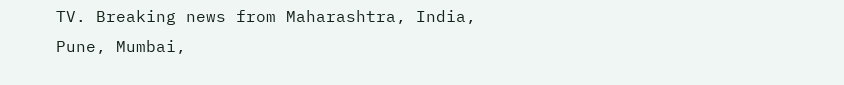TV. Breaking news from Maharashtra, India, Pune, Mumbai,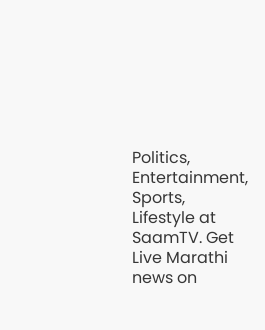Politics, Entertainment, Sports, Lifestyle at SaamTV. Get Live Marathi news on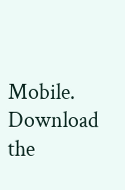Mobile. Download the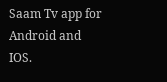Saam Tv app for Android and IOS.